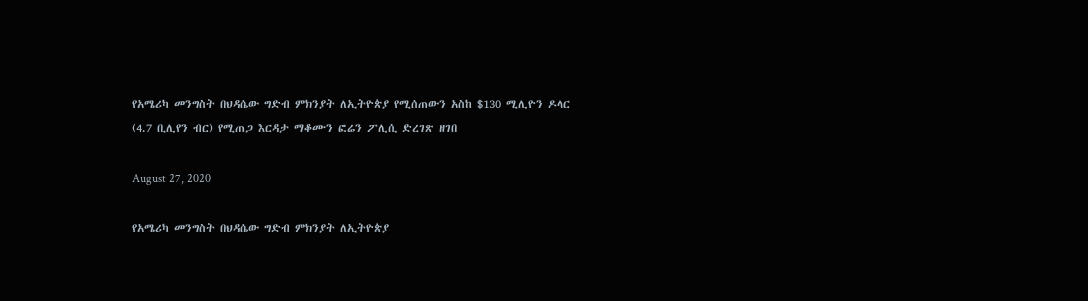የአሜሪካ መንግስት በህዳሴው ግድብ ምክንያት ለኢትዮጵያ የሚሰጠውን አስከ $130 ሚሊዮን ዶላር (4.7 ቢሊየን ብር) የሚጠጋ እርዳታ ማቆሙን ፎሬን ፖሊሲ ድረገጽ ዘገበ

August 27, 2020

የአሜሪካ መንግስት በህዳሴው ግድብ ምክንያት ለኢትዮጵያ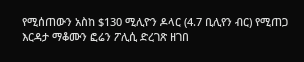የሚሰጠውን አስከ $130 ሚሊዮን ዶላር (4.7 ቢሊየን ብር) የሚጠጋ እርዳታ ማቆሙን ፎሬን ፖሊሲ ድረገጽ ዘገበ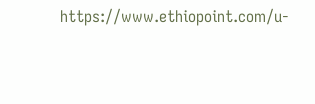https://www.ethiopoint.com/u-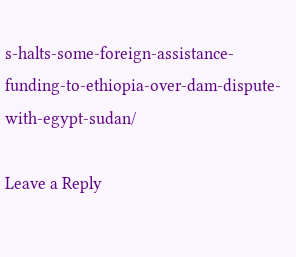s-halts-some-foreign-assistance-funding-to-ethiopia-over-dam-dispute-with-egypt-sudan/

Leave a Reply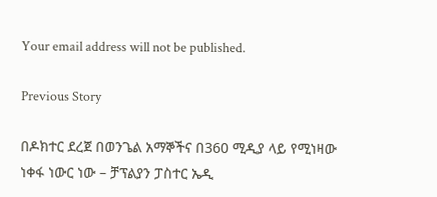Your email address will not be published.

Previous Story

በዶክተር ደረጀ በወንጌል አማኞችና በ360 ሚዲያ ላይ የሚነዛው ነቀፋ ነውር ነው – ቻፕልያን ፓስተር ኤዲ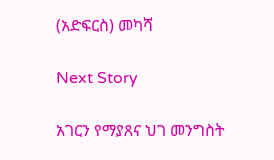(አድፍርስ) መካሻ

Next Story

አገርን የማያጸና ህገ መንግስት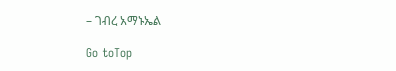– ገብረ አማኑኤል

Go toTop